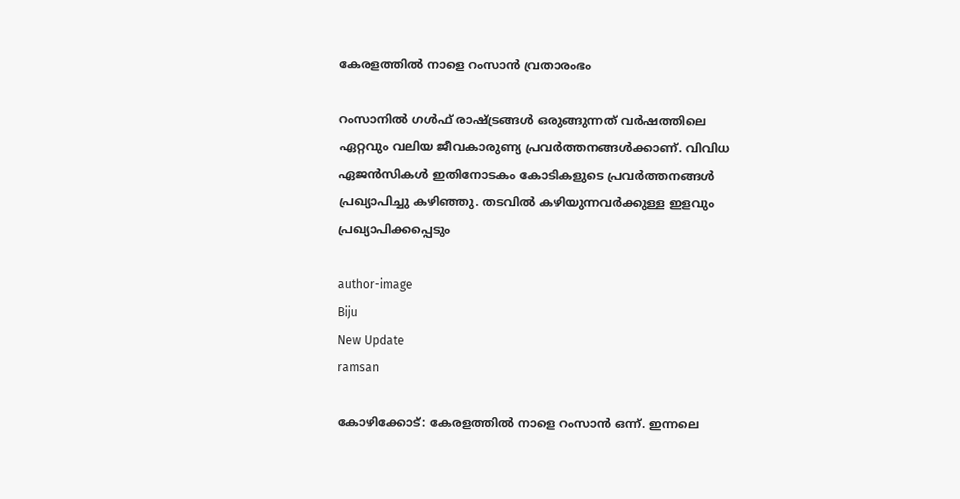കേരളത്തില്‍ നാളെ റംസാന്‍ വ്രതാരംഭം

റംസാനില്‍ ഗള്‍ഫ് രാഷ്ട്രങ്ങള്‍ ഒരുങ്ങുന്നത് വര്‍ഷത്തിലെ ഏറ്റവും വലിയ ജീവകാരുണ്യ പ്രവര്‍ത്തനങ്ങള്‍ക്കാണ്. വിവിധ ഏജന്‍സികള്‍ ഇതിനോടകം കോടികളുടെ പ്രവര്‍ത്തനങ്ങള്‍ പ്രഖ്യാപിച്ചു കഴിഞ്ഞു. തടവില്‍ കഴിയുന്നവര്‍ക്കുള്ള ഇളവും പ്രഖ്യാപിക്കപ്പെടും

author-image
Biju
New Update
ramsan

കോഴിക്കോട്: കേരളത്തില്‍ നാളെ റംസാന്‍ ഒന്ന്. ഇന്നലെ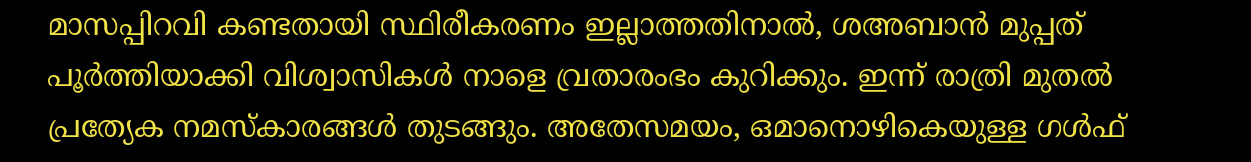മാസപ്പിറവി കണ്ടതായി സ്ഥിരീകരണം ഇല്ലാത്തതിനാല്‍, ശഅബാന്‍ മുപ്പത് പൂര്‍ത്തിയാക്കി വിശ്വാസികള്‍ നാളെ വ്രതാരംഭം കുറിക്കും. ഇന്ന് രാത്രി മുതല്‍ പ്രത്യേക നമസ്‌കാരങ്ങള്‍ തുടങ്ങും. അതേസമയം, ഒമാനൊഴികെയുള്ള ഗള്‍ഫ്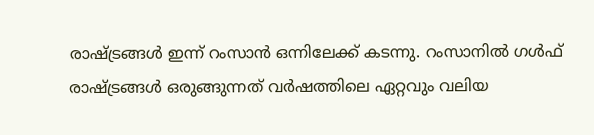രാഷ്ട്രങ്ങള്‍ ഇന്ന് റംസാന്‍ ഒന്നിലേക്ക് കടന്നു. റംസാനില്‍ ഗള്‍ഫ് രാഷ്ട്രങ്ങള്‍ ഒരുങ്ങുന്നത് വര്‍ഷത്തിലെ ഏറ്റവും വലിയ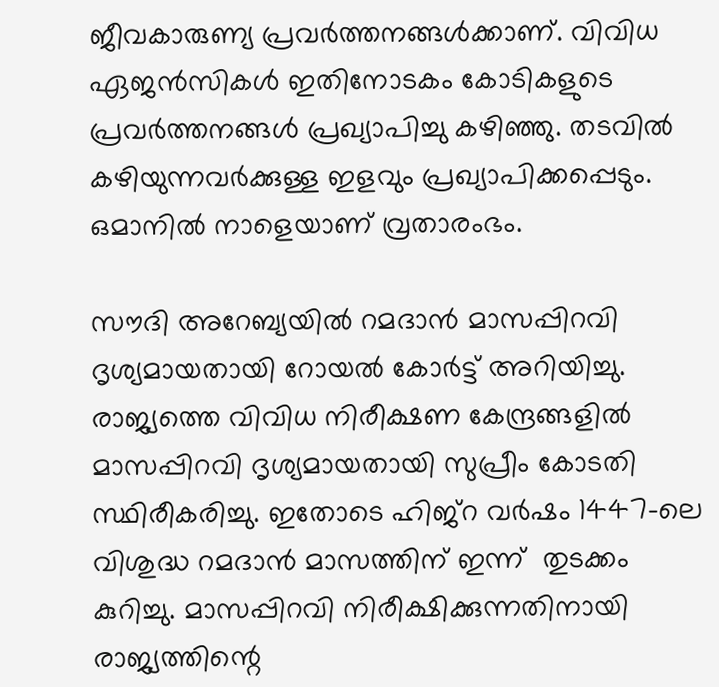ജീവകാരുണ്യ പ്രവര്‍ത്തനങ്ങള്‍ക്കാണ്. വിവിധ ഏജന്‍സികള്‍ ഇതിനോടകം കോടികളുടെ പ്രവര്‍ത്തനങ്ങള്‍ പ്രഖ്യാപിച്ചു കഴിഞ്ഞു. തടവില്‍ കഴിയുന്നവര്‍ക്കുള്ള ഇളവും പ്രഖ്യാപിക്കപ്പെടും. ഒമാനില്‍ നാളെയാണ് വ്രതാരംഭം.

സൗദി അറേബ്യയില്‍ റമദാന്‍ മാസപ്പിറവി ദൃശ്യമായതായി റോയല്‍ കോര്‍ട്ട് അറിയിച്ചു. രാജ്യത്തെ വിവിധ നിരീക്ഷണ കേന്ദ്രങ്ങളില്‍ മാസപ്പിറവി ദൃശ്യമായതായി സുപ്രീം കോടതി സ്ഥിരീകരിച്ചു. ഇതോടെ ഹിജ്‌റ വര്‍ഷം 1447-ലെ വിശുദ്ധ റമദാന്‍ മാസത്തിന് ഇന്ന്  തുടക്കം കുറിച്ചു. മാസപ്പിറവി നിരീക്ഷിക്കുന്നതിനായി രാജ്യത്തിന്റെ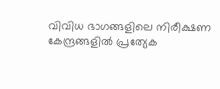വിവിധ ഭാഗങ്ങളിലെ നിരീക്ഷണ കേന്ദ്രങ്ങളില്‍ പ്രത്യേക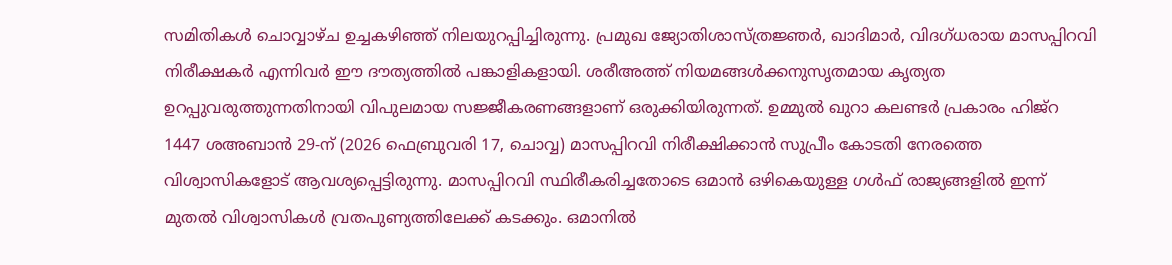സമിതികള്‍ ചൊവ്വാഴ്ച ഉച്ചകഴിഞ്ഞ് നിലയുറപ്പിച്ചിരുന്നു. പ്രമുഖ ജ്യോതിശാസ്ത്രജ്ഞര്‍, ഖാദിമാര്‍, വിദഗ്ധരായ മാസപ്പിറവി നിരീക്ഷകര്‍ എന്നിവര്‍ ഈ ദൗത്യത്തില്‍ പങ്കാളികളായി. ശരീഅത്ത് നിയമങ്ങള്‍ക്കനുസൃതമായ കൃത്യത ഉറപ്പുവരുത്തുന്നതിനായി വിപുലമായ സജ്ജീകരണങ്ങളാണ് ഒരുക്കിയിരുന്നത്. ഉമ്മുല്‍ ഖുറാ കലണ്ടര്‍ പ്രകാരം ഹിജ്‌റ 1447 ശഅബാന്‍ 29-ന് (2026 ഫെബ്രുവരി 17, ചൊവ്വ) മാസപ്പിറവി നിരീക്ഷിക്കാന്‍ സുപ്രീം കോടതി നേരത്തെ വിശ്വാസികളോട് ആവശ്യപ്പെട്ടിരുന്നു. മാസപ്പിറവി സ്ഥിരീകരിച്ചതോടെ ഒമാന്‍ ഒഴികെയുള്ള ഗള്‍ഫ് രാജ്യങ്ങളില്‍ ഇന്ന് മുതല്‍ വിശ്വാസികള്‍ വ്രതപുണ്യത്തിലേക്ക് കടക്കും. ഒമാനില്‍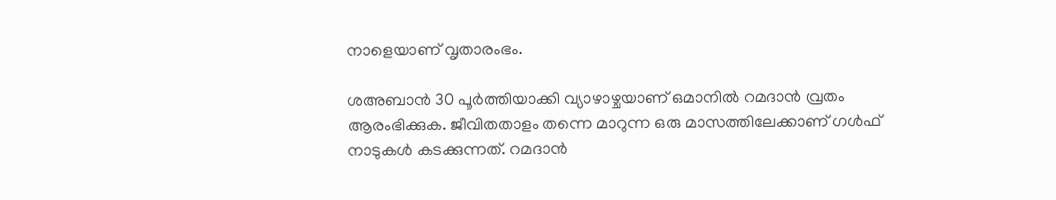നാളെയാണ് വൃതാരംഭം.

ശഅബാന്‍ 30 പൂര്‍ത്തിയാക്കി വ്യാഴാഴ്ചയാണ് ഒമാനില്‍ റമദാന്‍ വ്രതം ആരംഭിക്കുക. ജീവിതതാളം തന്നെ മാറുന്ന ഒരു മാസത്തിലേക്കാണ് ഗള്‍ഫ് നാടുകള്‍ കടക്കുന്നത്. റമദാന്‍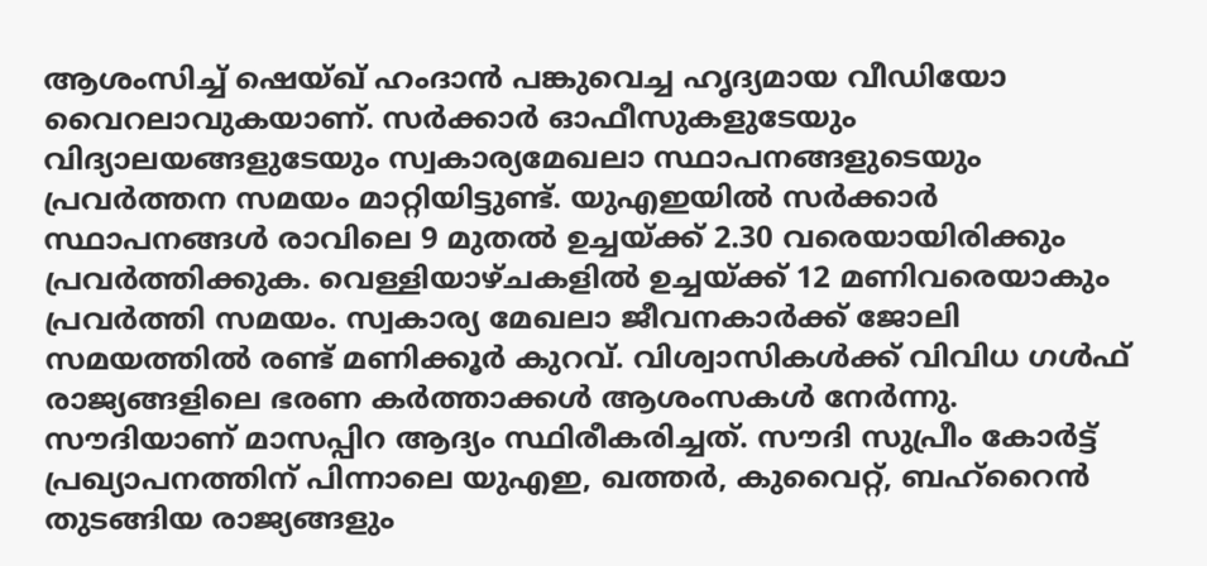ആശംസിച്ച് ഷെയ്ഖ് ഹംദാന്‍ പങ്കുവെച്ച ഹൃദ്യമായ വീഡിയോ വൈറലാവുകയാണ്. സര്‍ക്കാര്‍ ഓഫീസുകളുടേയും വിദ്യാലയങ്ങളുടേയും സ്വകാര്യമേഖലാ സ്ഥാപനങ്ങളുടെയും പ്രവര്‍ത്തന സമയം മാറ്റിയിട്ടുണ്ട്. യുഎഇയില്‍ സര്‍ക്കാര്‍ സ്ഥാപനങ്ങള്‍ രാവിലെ 9 മുതല്‍ ഉച്ചയ്ക്ക് 2.30 വരെയായിരിക്കും പ്രവര്‍ത്തിക്കുക. വെള്ളിയാഴ്ചകളില്‍ ഉച്ചയ്ക്ക് 12 മണിവരെയാകും പ്രവര്‍ത്തി സമയം. സ്വകാര്യ മേഖലാ ജീവനകാര്‍ക്ക് ജോലി സമയത്തില്‍ രണ്ട് മണിക്കൂര്‍ കുറവ്. വിശ്വാസികള്‍ക്ക് വിവിധ ഗള്‍ഫ് രാജ്യങ്ങളിലെ ഭരണ കര്‍ത്താക്കള്‍ ആശംസകള്‍ നേര്‍ന്നു. സൗദിയാണ് മാസപ്പിറ ആദ്യം സ്ഥിരീകരിച്ചത്. സൗദി സുപ്രീം കോര്‍ട്ട് പ്രഖ്യാപനത്തിന് പിന്നാലെ യുഎഇ, ഖത്തര്‍, കുവൈറ്റ്, ബഹ്‌റൈന്‍ തുടങ്ങിയ രാജ്യങ്ങളും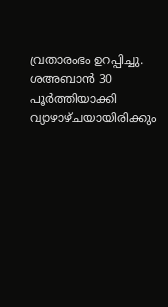വ്രതാരംഭം ഉറപ്പിച്ചു. ശഅബാന്‍ 30 പൂര്‍ത്തിയാക്കി വ്യാഴാഴ്ചയായിരിക്കും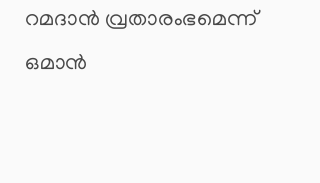റമദാന്‍ വ്രതാരംഭമെന്ന് ഒമാന്‍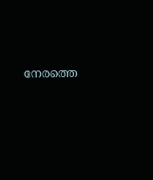നേരത്തെ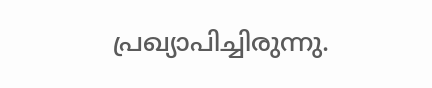പ്രഖ്യാപിച്ചിരുന്നു.